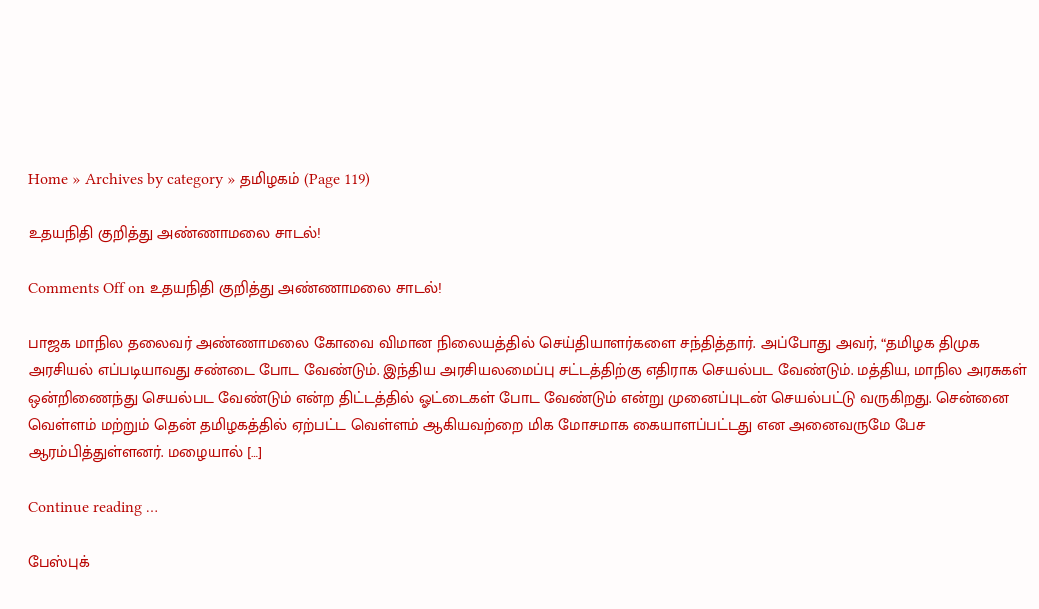Home » Archives by category » தமிழகம் (Page 119)

உதயநிதி குறித்து அண்ணாமலை சாடல்!

Comments Off on உதயநிதி குறித்து அண்ணாமலை சாடல்!

பாஜக மாநில தலைவர் அண்ணாமலை கோவை விமான நிலையத்தில் செய்தியாளர்களை சந்தித்தார். அப்போது அவர், “தமிழக திமுக அரசியல் எப்படியாவது சண்டை போட வேண்டும். இந்திய அரசியலமைப்பு சட்டத்திற்கு எதிராக செயல்பட வேண்டும். மத்திய, மாநில அரசுகள் ஒன்றிணைந்து செயல்பட வேண்டும் என்ற திட்டத்தில் ஓட்டைகள் போட வேண்டும் என்று முனைப்புடன் செயல்பட்டு வருகிறது. சென்னை வெள்ளம் மற்றும் தென் தமிழகத்தில் ஏற்பட்ட வெள்ளம் ஆகியவற்றை மிக மோசமாக கையாளப்பட்டது என அனைவருமே பேச ஆரம்பித்துள்ளனர். மழையால் […]

Continue reading …

பேஸ்புக்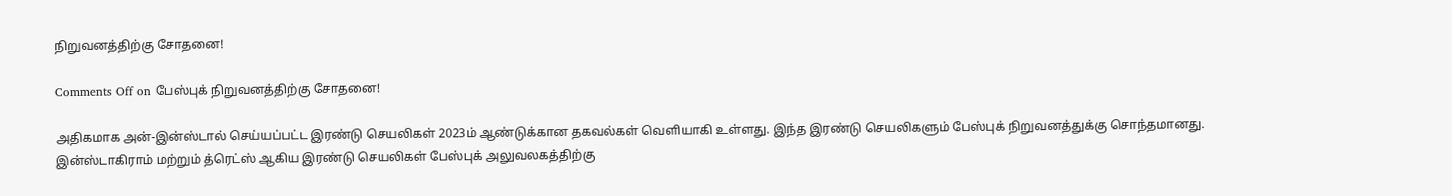நிறுவனத்திற்கு சோதனை!

Comments Off on பேஸ்புக் நிறுவனத்திற்கு சோதனை!

அதிகமாக அன்-இன்ஸ்டால் செய்யப்பட்ட இரண்டு செயலிகள் 2023ம் ஆண்டுக்கான தகவல்கள் வெளியாகி உள்ளது. இந்த இரண்டு செயலிகளும் பேஸ்புக் நிறுவனத்துக்கு சொந்தமானது. இன்ஸ்டாகிராம் மற்றும் த்ரெட்ஸ் ஆகிய இரண்டு செயலிகள் பேஸ்புக் அலுவலகத்திற்கு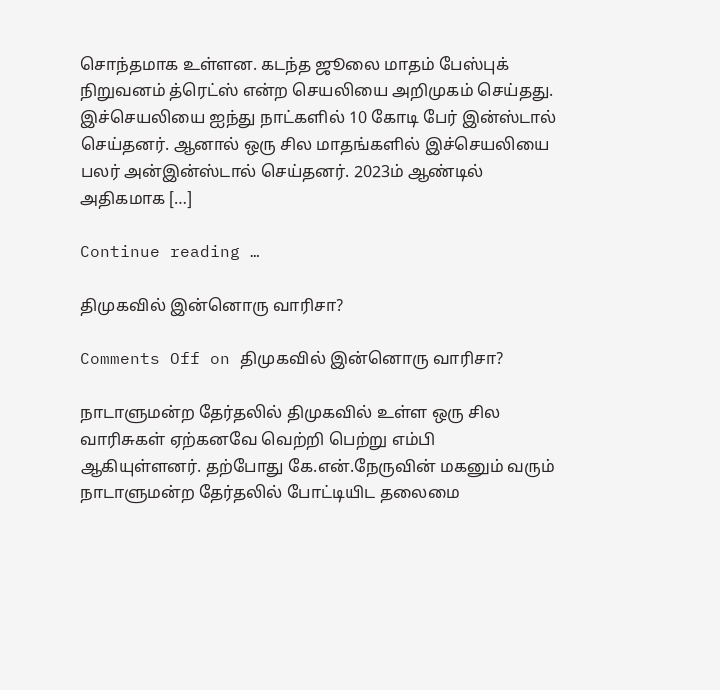சொந்தமாக உள்ளன. கடந்த ஜூலை மாதம் பேஸ்புக் நிறுவனம் த்ரெட்ஸ் என்ற செயலியை அறிமுகம் செய்தது. இச்செயலியை ஐந்து நாட்களில் 10 கோடி பேர் இன்ஸ்டால் செய்தனர். ஆனால் ஒரு சில மாதங்களில் இச்செயலியை பலர் அன்இன்ஸ்டால் செய்தனர். 2023ம் ஆண்டில் அதிகமாக […]

Continue reading …

திமுகவில் இன்னொரு வாரிசா?

Comments Off on திமுகவில் இன்னொரு வாரிசா?

நாடாளுமன்ற தேர்தலில் திமுகவில் உள்ள ஒரு சில வாரிசுகள் ஏற்கனவே வெற்றி பெற்று எம்பி ஆகியுள்ளனர். தற்போது கே.என்.நேருவின் மகனும் வரும் நாடாளுமன்ற தேர்தலில் போட்டியிட தலைமை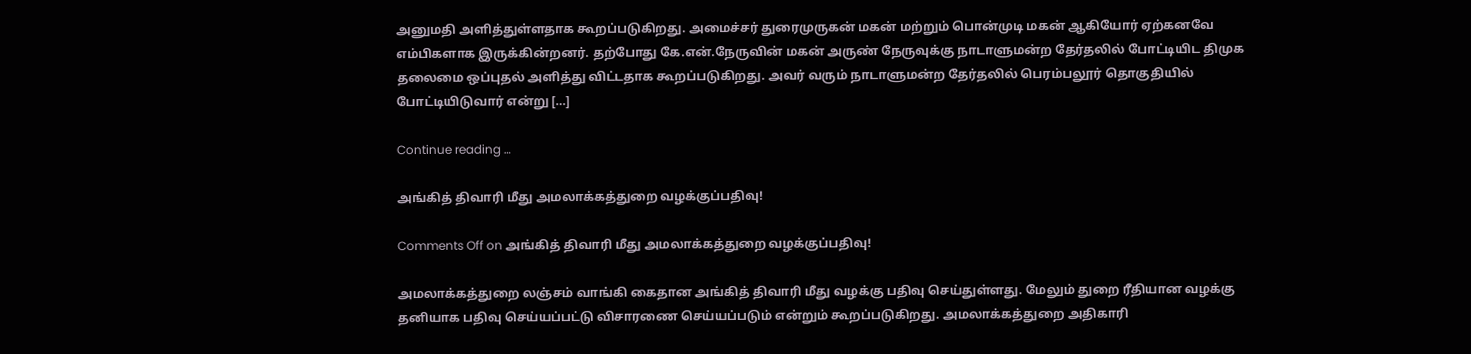அனுமதி அளித்துள்ளதாக கூறப்படுகிறது. அமைச்சர் துரைமுருகன் மகன் மற்றும் பொன்முடி மகன் ஆகியோர் ஏற்கனவே எம்பிகளாக இருக்கின்றனர். தற்போது கே.என்.நேருவின் மகன் அருண் நேருவுக்கு நாடாளுமன்ற தேர்தலில் போட்டியிட திமுக தலைமை ஒப்புதல் அளித்து விட்டதாக கூறப்படுகிறது. அவர் வரும் நாடாளுமன்ற தேர்தலில் பெரம்பலூர் தொகுதியில் போட்டியிடுவார் என்று […]

Continue reading …

அங்கித் திவாரி மீது அமலாக்கத்துறை வழக்குப்பதிவு!

Comments Off on அங்கித் திவாரி மீது அமலாக்கத்துறை வழக்குப்பதிவு!

அமலாக்கத்துறை லஞ்சம் வாங்கி கைதான அங்கித் திவாரி மீது வழக்கு பதிவு செய்துள்ளது. மேலும் துறை ரீதியான வழக்கு தனியாக பதிவு செய்யப்பட்டு விசாரணை செய்யப்படும் என்றும் கூறப்படுகிறது. அமலாக்கத்துறை அதிகாரி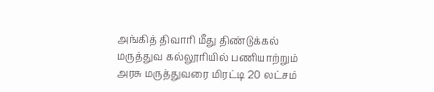அங்கித் திவாரி மீது திண்டுக்கல் மருத்துவ கல்லூரியில் பணியாற்றும் அரசு மருத்துவரை மிரட்டி 20 லட்சம்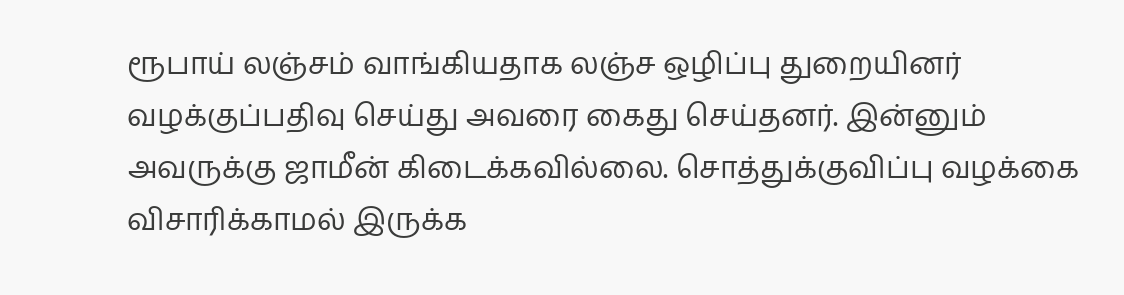ரூபாய் லஞ்சம் வாங்கியதாக லஞ்ச ஒழிப்பு துறையினர் வழக்குப்பதிவு செய்து அவரை கைது செய்தனர். இன்னும் அவருக்கு ஜாமீன் கிடைக்கவில்லை. சொத்துக்குவிப்பு வழக்கை விசாரிக்காமல் இருக்க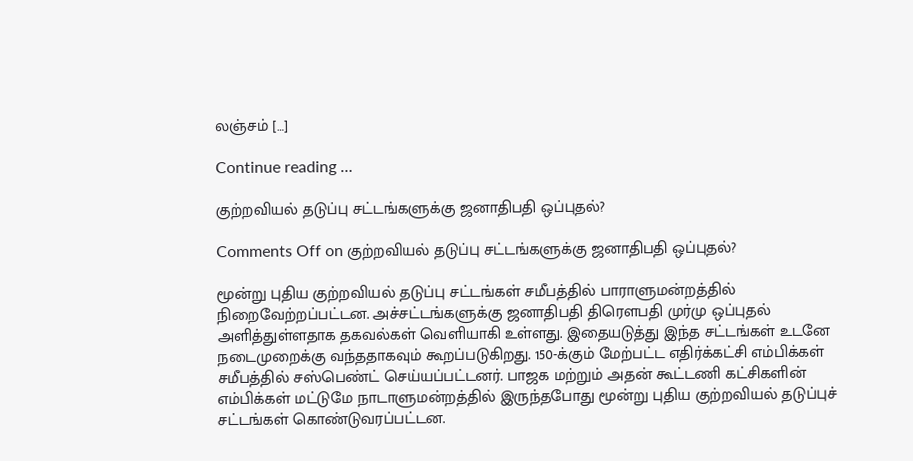லஞ்சம் […]

Continue reading …

குற்றவியல் தடுப்பு சட்டங்களுக்கு ஜனாதிபதி ஒப்புதல்?

Comments Off on குற்றவியல் தடுப்பு சட்டங்களுக்கு ஜனாதிபதி ஒப்புதல்?

மூன்று புதிய குற்றவியல் தடுப்பு சட்டங்கள் சமீபத்தில் பாராளுமன்றத்தில் நிறைவேற்றப்பட்டன. அச்சட்டங்களுக்கு ஜனாதிபதி திரௌபதி முர்மு ஒப்புதல் அளித்துள்ளதாக தகவல்கள் வெளியாகி உள்ளது. இதையடுத்து இந்த சட்டங்கள் உடனே நடைமுறைக்கு வந்ததாகவும் கூறப்படுகிறது. 150-க்கும் மேற்பட்ட எதிர்க்கட்சி எம்பிக்கள் சமீபத்தில் சஸ்பெண்ட் செய்யப்பட்டனர். பாஜக மற்றும் அதன் கூட்டணி கட்சிகளின் எம்பிக்கள் மட்டுமே நாடாளுமன்றத்தில் இருந்தபோது மூன்று புதிய குற்றவியல் தடுப்புச் சட்டங்கள் கொண்டுவரப்பட்டன.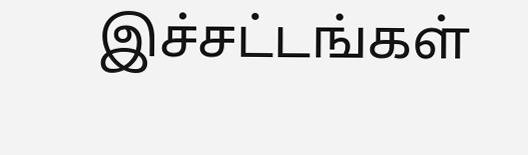இச்சட்டங்கள்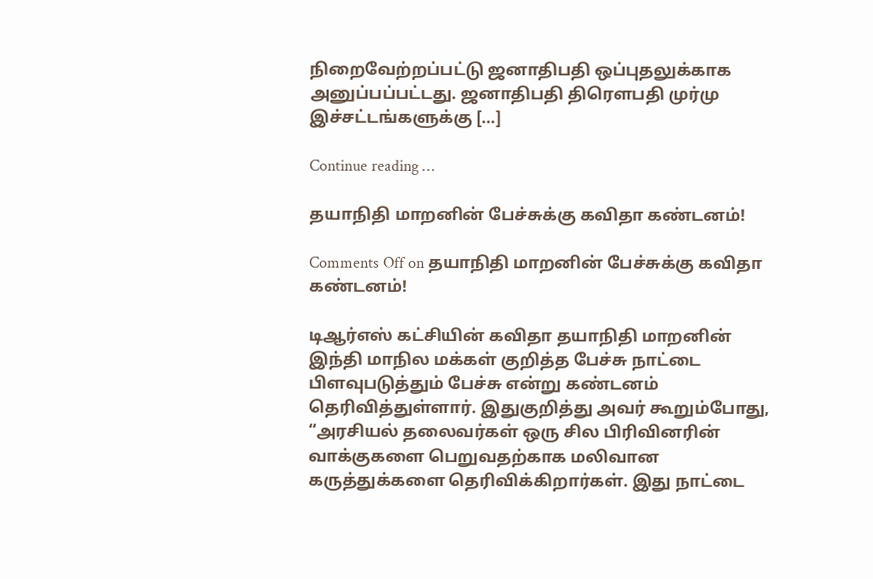நிறைவேற்றப்பட்டு ஜனாதிபதி ஒப்புதலுக்காக அனுப்பப்பட்டது. ஜனாதிபதி திரௌபதி முர்மு இச்சட்டங்களுக்கு […]

Continue reading …

தயாநிதி மாறனின் பேச்சுக்கு கவிதா கண்டனம்!

Comments Off on தயாநிதி மாறனின் பேச்சுக்கு கவிதா கண்டனம்!

டிஆர்எஸ் கட்சியின் கவிதா தயாநிதி மாறனின் இந்தி மாநில மக்கள் குறித்த பேச்சு நாட்டை பிளவுபடுத்தும் பேச்சு என்று கண்டனம் தெரிவித்துள்ளார். இதுகுறித்து அவர் கூறும்போது, “அரசியல் தலைவர்கள் ஒரு சில பிரிவினரின் வாக்குகளை பெறுவதற்காக மலிவான கருத்துக்களை தெரிவிக்கிறார்கள். இது நாட்டை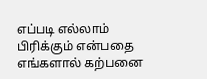எப்படி எல்லாம் பிரிக்கும் என்பதை எங்களால் கற்பனை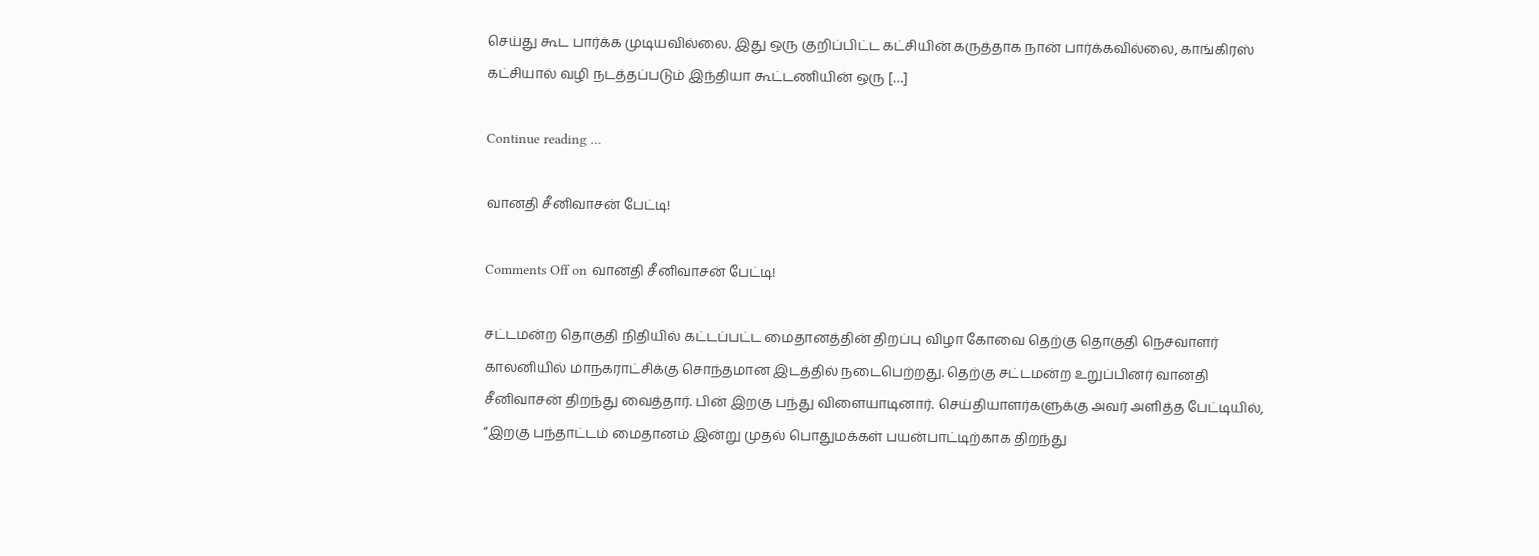செய்து கூட பார்க்க முடியவில்லை. இது ஒரு குறிப்பிட்ட கட்சியின் கருத்தாக நான் பார்க்கவில்லை, காங்கிரஸ் கட்சியால் வழி நடத்தப்படும் இந்தியா கூட்டணியின் ஒரு […]

Continue reading …

வானதி சீனிவாசன் பேட்டி!

Comments Off on வானதி சீனிவாசன் பேட்டி!

சட்டமன்ற தொகுதி நிதியில் கட்டப்பட்ட மைதானத்தின் திறப்பு விழா கோவை தெற்கு தொகுதி நெசவாளர் காலனியில் மாநகராட்சிக்கு சொந்தமான இடத்தில் நடைபெற்றது. தெற்கு சட்டமன்ற உறுப்பினர் வானதி சீனிவாசன் திறந்து வைத்தார். பின் இறகு பந்து விளையாடினார். செய்தியாளர்களுக்கு அவர் அளித்த பேட்டியில், “இறகு பந்தாட்டம் மைதானம் இன்று முதல் பொதுமக்கள் பயன்பாட்டிற்காக திறந்து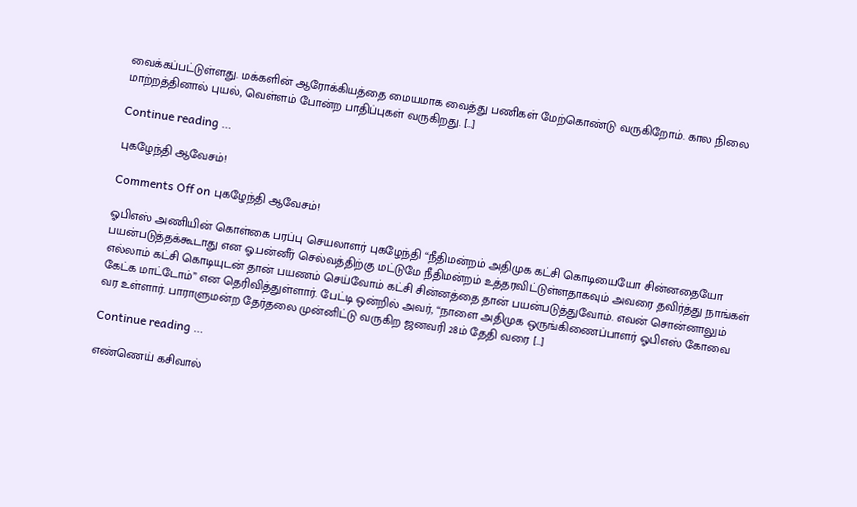வைக்கப்பட்டுள்ளது. மக்களின் ஆரோக்கியத்தை மையமாக வைத்து பணிகள் மேற்கொண்டு வருகிறோம். கால நிலை மாற்றத்தினால் புயல், வெள்ளம் போன்ற பாதிப்புகள் வருகிறது. […]

Continue reading …

புகழேந்தி ஆவேசம்!

Comments Off on புகழேந்தி ஆவேசம்!

ஓபிஎஸ் அணியின் கொள்கை பரப்பு செயலாளர் புகழேந்தி “நீதிமன்றம் அதிமுக கட்சி கொடியையோ சின்னதையோ பயன்படுத்தக்கூடாது என ஓ.பன்னீர் செல்வத்திற்கு மட்டுமே நீதிமன்றம் உத்தரவிட்டுள்ளதாகவும் அவரை தவிர்த்து நாங்கள் எல்லாம் கட்சி கொடியுடன் தான் பயணம் செய்வோம் கட்சி சின்னத்தை தான் பயன்படுத்துவோம். எவன் சொன்னாலும் கேட்க மாட்டோம்” என தெரிவித்துள்ளார். பேட்டி ஒன்றில் அவர், “நாளை அதிமுக ஒருங்கிணைப்பாளர் ஓபிஎஸ் கோவை வர உள்ளார். பாராளுமன்ற தேர்தலை முன்னிட்டு வருகிற ஜனவரி 28ம் தேதி வரை […]

Continue reading …

எண்ணெய் கசிவால்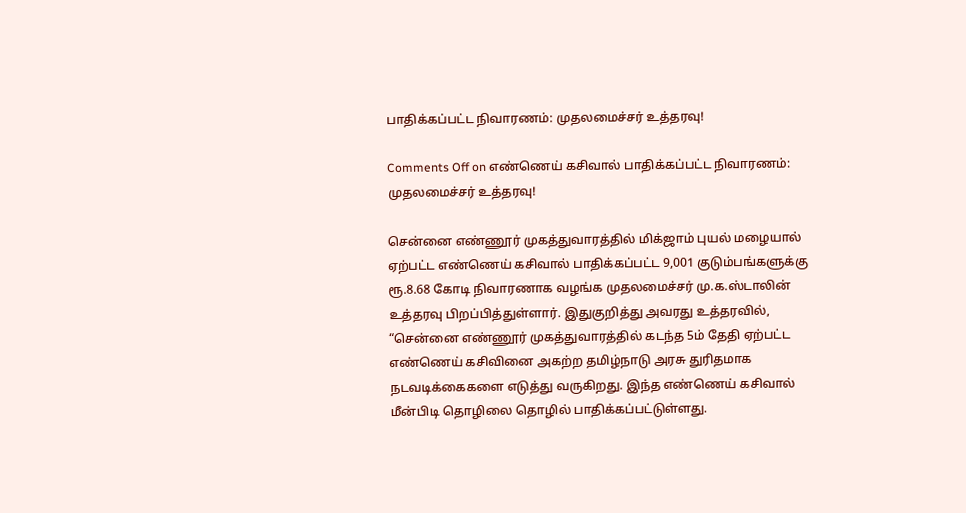பாதிக்கப்பட்ட நிவாரணம்: முதலமைச்சர் உத்தரவு!

Comments Off on எண்ணெய் கசிவால் பாதிக்கப்பட்ட நிவாரணம்: முதலமைச்சர் உத்தரவு!

சென்னை எண்ணூர் முகத்துவாரத்தில் மிக்ஜாம் புயல் மழையால் ஏற்பட்ட எண்ணெய் கசிவால் பாதிக்கப்பட்ட 9,001 குடும்பங்களுக்கு ரூ.8.68 கோடி நிவாரணாக வழங்க முதலமைச்சர் மு.க.ஸ்டாலின் உத்தரவு பிறப்பித்துள்ளார். இதுகுறித்து அவரது உத்தரவில், “சென்னை எண்ணூர் முகத்துவாரத்தில் கடந்த 5ம் தேதி ஏற்பட்ட எண்ணெய் கசிவினை அகற்ற தமிழ்நாடு அரசு துரிதமாக நடவடிக்கைகளை எடுத்து வருகிறது. இந்த எண்ணெய் கசிவால் மீன்பிடி தொழிலை தொழில் பாதிக்கப்பட்டுள்ளது.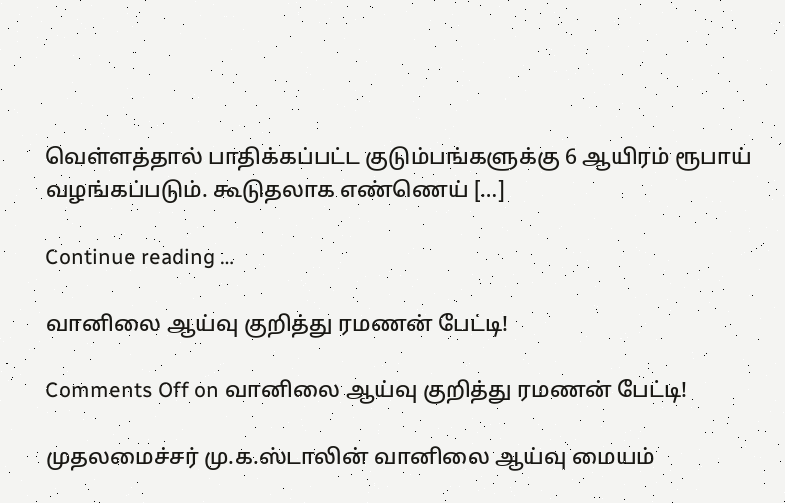வெள்ளத்தால் பாதிக்கப்பட்ட குடும்பங்களுக்கு 6 ஆயிரம் ரூபாய் வழங்கப்படும். கூடுதலாக எண்ணெய் […]

Continue reading …

வானிலை ஆய்வு குறித்து ரமணன் பேட்டி!

Comments Off on வானிலை ஆய்வு குறித்து ரமணன் பேட்டி!

முதலமைச்சர் மு.க.ஸ்டாலின் வானிலை ஆய்வு மையம்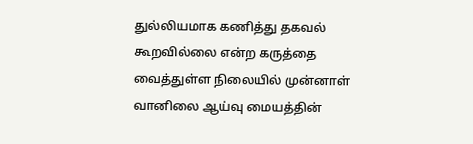துல்லியமாக கணித்து தகவல் கூறவில்லை என்ற கருத்தை வைத்துள்ள நிலையில் முன்னாள் வானிலை ஆய்வு மையத்தின்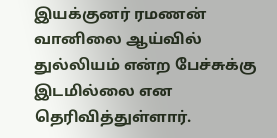இயக்குனர் ரமணன் வானிலை ஆய்வில் துல்லியம் என்ற பேச்சுக்கு இடமில்லை என தெரிவித்துள்ளார்.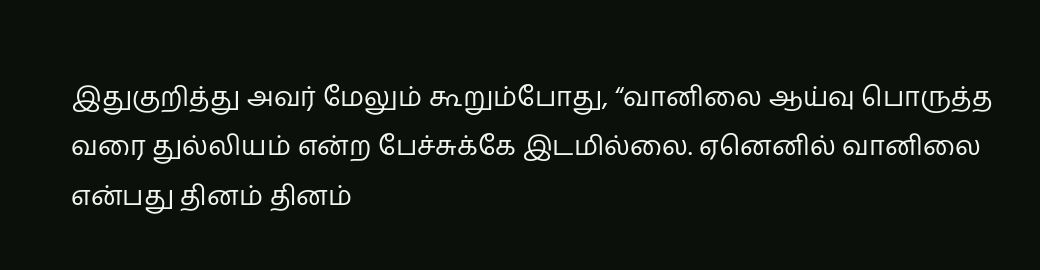இதுகுறித்து அவர் மேலும் கூறும்போது, “வானிலை ஆய்வு பொருத்த வரை துல்லியம் என்ற பேச்சுக்கே இடமில்லை. ஏனெனில் வானிலை என்பது தினம் தினம்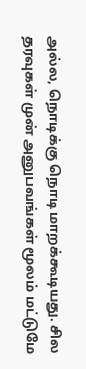அல்ல, நொடிக்கு நொடி மாறக்கூடியது. சில தரவுகள் முன் அனுபவங்கள் மூலம் மட்டுமே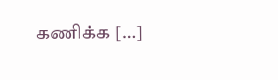கணிக்க […]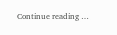Continue reading …